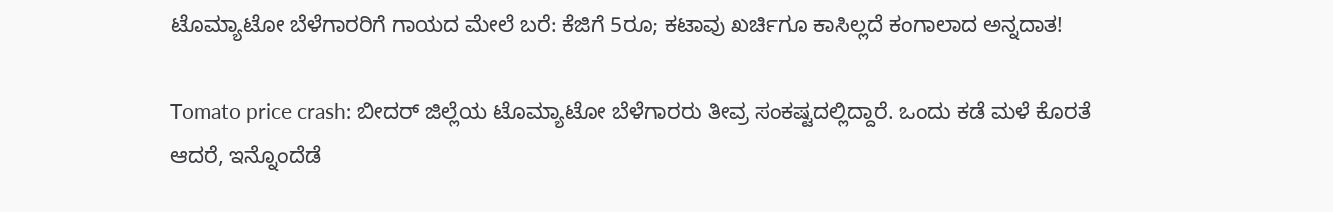ಟೊಮ್ಯಾಟೋ ಬೆಳೆಗಾರರಿಗೆ ಗಾಯದ ಮೇಲೆ ಬರೆ: ಕೆಜಿಗೆ 5ರೂ; ಕಟಾವು ಖರ್ಚಿಗೂ ಕಾಸಿಲ್ಲದೆ ಕಂಗಾಲಾದ ಅನ್ನದಾತ!

Tomato price crash: ಬೀದರ್ ಜಿಲ್ಲೆಯ ಟೊಮ್ಯಾಟೋ ಬೆಳೆಗಾರರು ತೀವ್ರ ಸಂಕಷ್ಟದಲ್ಲಿದ್ದಾರೆ. ಒಂದು ಕಡೆ ಮಳೆ ಕೊರತೆ ಆದರೆ, ಇನ್ನೊಂದೆಡೆ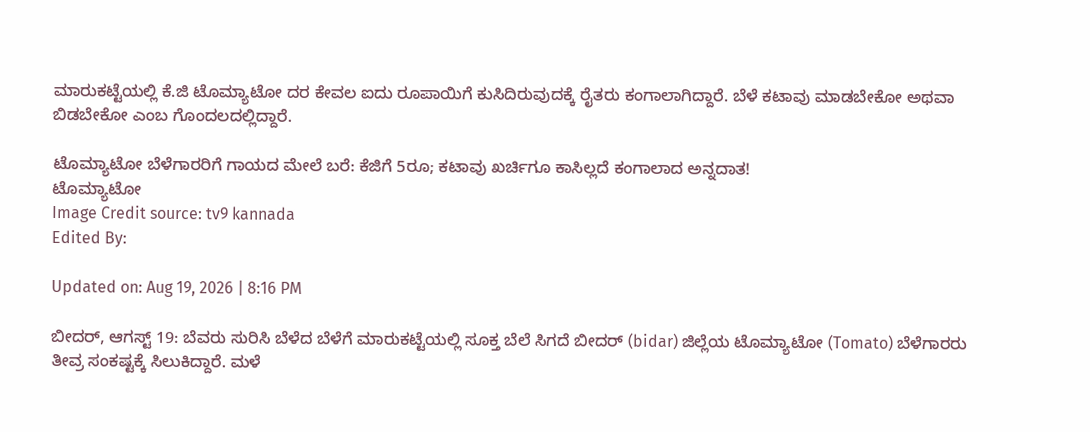ಮಾರುಕಟ್ಟೆಯಲ್ಲಿ ಕೆ.ಜಿ ಟೊಮ್ಯಾಟೋ ದರ ಕೇವಲ ಐದು ರೂಪಾಯಿಗೆ ಕುಸಿದಿರುವುದಕ್ಕೆ ರೈತರು ಕಂಗಾಲಾಗಿದ್ದಾರೆ. ಬೆಳೆ ಕಟಾವು ಮಾಡಬೇಕೋ ಅಥವಾ ಬಿಡಬೇಕೋ ಎಂಬ ಗೊಂದಲದಲ್ಲಿದ್ದಾರೆ.

ಟೊಮ್ಯಾಟೋ ಬೆಳೆಗಾರರಿಗೆ ಗಾಯದ ಮೇಲೆ ಬರೆ: ಕೆಜಿಗೆ 5ರೂ; ಕಟಾವು ಖರ್ಚಿಗೂ ಕಾಸಿಲ್ಲದೆ ಕಂಗಾಲಾದ ಅನ್ನದಾತ!
ಟೊಮ್ಯಾಟೋ
Image Credit source: tv9 kannada
Edited By:

Updated on: Aug 19, 2026 | 8:16 PM

ಬೀದರ್, ಆಗಸ್ಟ್ 19: ಬೆವರು ಸುರಿಸಿ ಬೆಳೆದ ಬೆಳೆಗೆ ಮಾರುಕಟ್ಟೆಯಲ್ಲಿ ಸೂಕ್ತ ಬೆಲೆ ಸಿಗದೆ ಬೀದರ್ (bidar) ಜಿಲ್ಲೆಯ ಟೊಮ್ಯಾಟೋ (Tomato) ಬೆಳೆಗಾರರು ತೀವ್ರ ಸಂಕಷ್ಟಕ್ಕೆ ಸಿಲುಕಿದ್ದಾರೆ. ಮಳೆ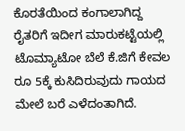ಕೊರತೆಯಿಂದ ಕಂಗಾಲಾಗಿದ್ದ ರೈತರಿಗೆ ಇದೀಗ ಮಾರುಕಟ್ಟೆಯಲ್ಲಿ ಟೊಮ್ಯಾಟೋ ಬೆಲೆ ಕೆ.ಜಿಗೆ ಕೇವಲ ರೂ 5ಕ್ಕೆ ಕುಸಿದಿರುವುದು ಗಾಯದ ಮೇಲೆ ಬರೆ ಎಳೆದಂತಾಗಿದೆ.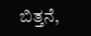ಬಿತ್ತನೆ,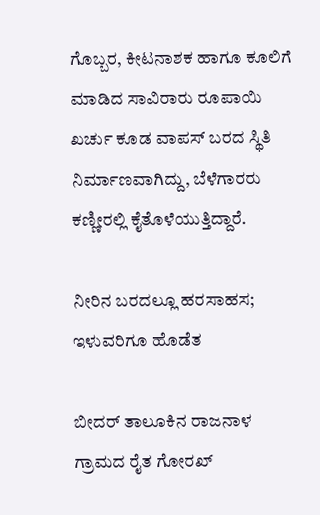ಗೊಬ್ಬರ, ಕೀಟನಾಶಕ ಹಾಗೂ ಕೂಲಿಗೆ ಮಾಡಿದ ಸಾವಿರಾರು ರೂಪಾಯಿ ಖರ್ಚು ಕೂಡ ವಾಪಸ್ ಬರದ ಸ್ಥಿತಿ ನಿರ್ಮಾಣವಾಗಿದ್ದು, ಬೆಳೆಗಾರರು ಕಣ್ಣೀರಲ್ಲಿ ಕೈತೊಳೆಯುತ್ತಿದ್ದಾರೆ.

ನೀರಿನ ಬರದಲ್ಲೂ ಹರಸಾಹಸ; ಇಳುವರಿಗೂ ಹೊಡೆತ

ಬೀದರ್ ತಾಲೂಕಿನ ರಾಜನಾಳ ಗ್ರಾಮದ ರೈತ ಗೋರಖ್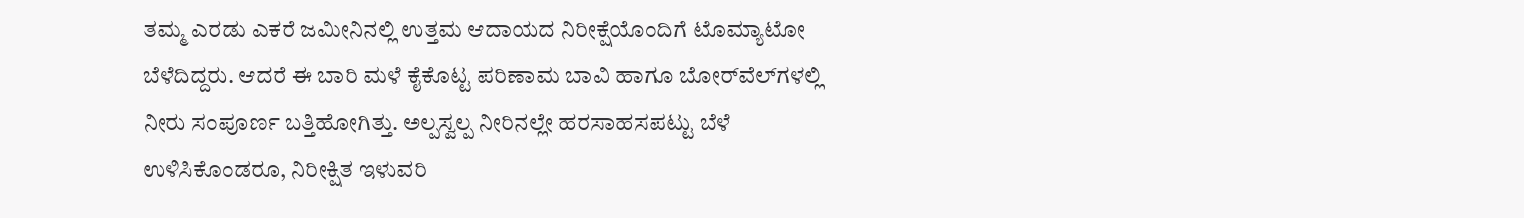ತಮ್ಮ ಎರಡು ಎಕರೆ ಜಮೀನಿನಲ್ಲಿ ಉತ್ತಮ ಆದಾಯದ ನಿರೀಕ್ಷೆಯೊಂದಿಗೆ ಟೊಮ್ಯಾಟೋ ಬೆಳೆದಿದ್ದರು. ಆದರೆ ಈ ಬಾರಿ ಮಳೆ ಕೈಕೊಟ್ಟ ಪರಿಣಾಮ ಬಾವಿ ಹಾಗೂ ಬೋರ್‌ವೆಲ್‌ಗಳಲ್ಲಿ ನೀರು ಸಂಪೂರ್ಣ ಬತ್ತಿಹೋಗಿತ್ತು. ಅಲ್ಪಸ್ವಲ್ಪ ನೀರಿನಲ್ಲೇ ಹರಸಾಹಸಪಟ್ಟು ಬೆಳೆ ಉಳಿಸಿಕೊಂಡರೂ, ನಿರೀಕ್ಷಿತ ಇಳುವರಿ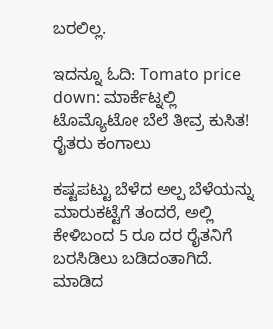ಬರಲಿಲ್ಲ.

ಇದನ್ನೂ ಓದಿ: Tomato price down: ಮಾರ್ಕೆಟ್ನಲ್ಲಿ ಟೊಮ್ಯೊಟೋ ಬೆಲೆ ತೀವ್ರ ಕುಸಿತ! ರೈತರು ಕಂಗಾಲು

ಕಷ್ಟಪಟ್ಟು ಬೆಳೆದ ಅಲ್ಪ ಬೆಳೆಯನ್ನು ಮಾರುಕಟ್ಟೆಗೆ ತಂದರೆ, ಅಲ್ಲಿ ಕೇಳಿಬಂದ 5 ರೂ ದರ ರೈತನಿಗೆ ಬರಸಿಡಿಲು ಬಡಿದಂತಾಗಿದೆ. ಮಾಡಿದ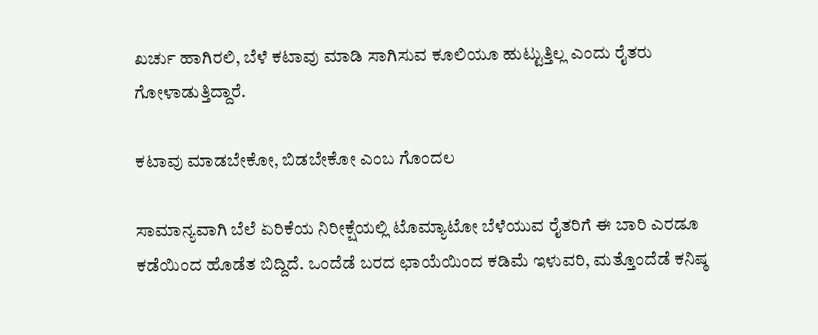ಖರ್ಚು ಹಾಗಿರಲಿ, ಬೆಳೆ ಕಟಾವು ಮಾಡಿ ಸಾಗಿಸುವ ಕೂಲಿಯೂ ಹುಟ್ಟುತ್ತಿಲ್ಲ ಎಂದು ರೈತರು ಗೋಳಾಡುತ್ತಿದ್ದಾರೆ.

ಕಟಾವು ಮಾಡಬೇಕೋ, ಬಿಡಬೇಕೋ ಎಂಬ ಗೊಂದಲ

ಸಾಮಾನ್ಯವಾಗಿ ಬೆಲೆ ಏರಿಕೆಯ ನಿರೀಕ್ಷೆಯಲ್ಲಿ ಟೊಮ್ಯಾಟೋ ಬೆಳೆಯುವ ರೈತರಿಗೆ ಈ ಬಾರಿ ಎರಡೂ ಕಡೆಯಿಂದ ಹೊಡೆತ ಬಿದ್ದಿದೆ. ಒಂದೆಡೆ ಬರದ ಛಾಯೆಯಿಂದ ಕಡಿಮೆ ಇಳುವರಿ, ಮತ್ತೊಂದೆಡೆ ಕನಿಷ್ಠ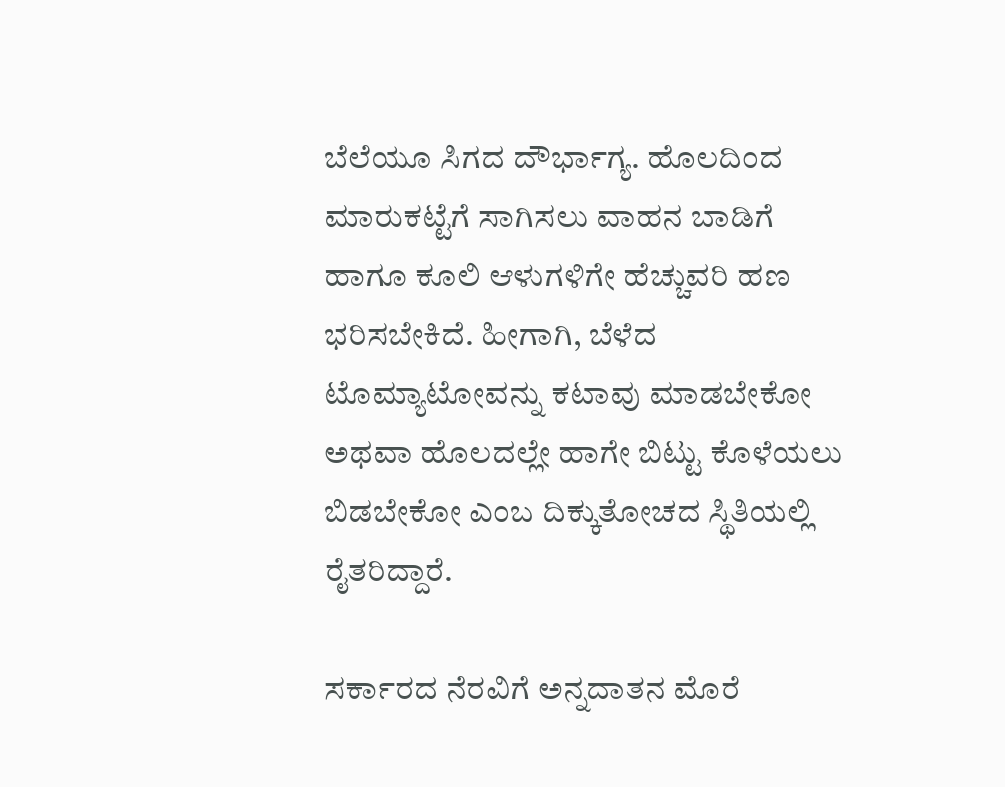ಬೆಲೆಯೂ ಸಿಗದ ದೌರ್ಭಾಗ್ಯ. ಹೊಲದಿಂದ ಮಾರುಕಟ್ಟೆಗೆ ಸಾಗಿಸಲು ವಾಹನ ಬಾಡಿಗೆ ಹಾಗೂ ಕೂಲಿ ಆಳುಗಳಿಗೇ ಹೆಚ್ಚುವರಿ ಹಣ ಭರಿಸಬೇಕಿದೆ. ಹೀಗಾಗಿ, ಬೆಳೆದ ಟೊಮ್ಯಾಟೋವನ್ನು ಕಟಾವು ಮಾಡಬೇಕೋ ಅಥವಾ ಹೊಲದಲ್ಲೇ ಹಾಗೇ ಬಿಟ್ಟು ಕೊಳೆಯಲು ಬಿಡಬೇಕೋ ಎಂಬ ದಿಕ್ಕುತೋಚದ ಸ್ಥಿತಿಯಲ್ಲಿ ರೈತರಿದ್ದಾರೆ.

ಸರ್ಕಾರದ ನೆರವಿಗೆ ಅನ್ನದಾತನ ಮೊರೆ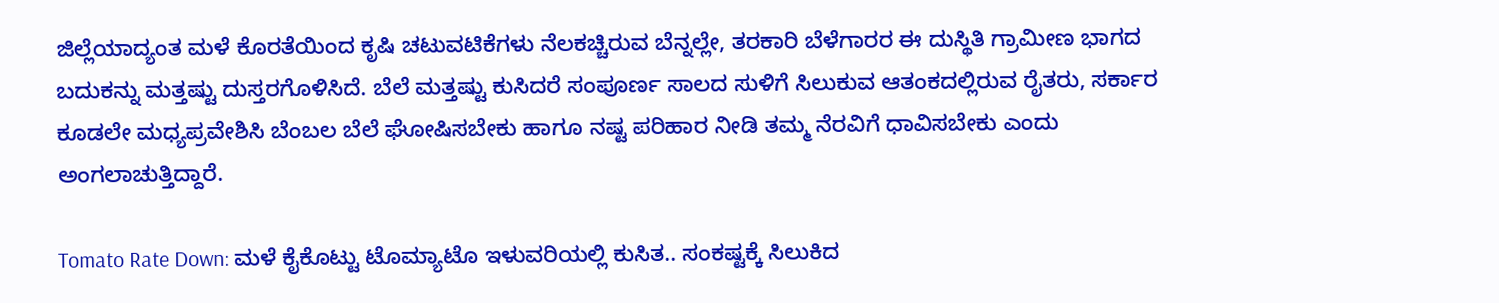ಜಿಲ್ಲೆಯಾದ್ಯಂತ ಮಳೆ ಕೊರತೆಯಿಂದ ಕೃಷಿ ಚಟುವಟಿಕೆಗಳು ನೆಲಕಚ್ಚಿರುವ ಬೆನ್ನಲ್ಲೇ, ತರಕಾರಿ ಬೆಳೆಗಾರರ ಈ ದುಸ್ಥಿತಿ ಗ್ರಾಮೀಣ ಭಾಗದ ಬದುಕನ್ನು ಮತ್ತಷ್ಟು ದುಸ್ತರಗೊಳಿಸಿದೆ. ಬೆಲೆ ಮತ್ತಷ್ಟು ಕುಸಿದರೆ ಸಂಪೂರ್ಣ ಸಾಲದ ಸುಳಿಗೆ ಸಿಲುಕುವ ಆತಂಕದಲ್ಲಿರುವ ರೈತರು, ಸರ್ಕಾರ ಕೂಡಲೇ ಮಧ್ಯಪ್ರವೇಶಿಸಿ ಬೆಂಬಲ ಬೆಲೆ ಘೋಷಿಸಬೇಕು ಹಾಗೂ ನಷ್ಟ ಪರಿಹಾರ ನೀಡಿ ತಮ್ಮ ನೆರವಿಗೆ ಧಾವಿಸಬೇಕು ಎಂದು ಅಂಗಲಾಚುತ್ತಿದ್ದಾರೆ.

Tomato Rate Down: ಮಳೆ ಕೈಕೊಟ್ಟು ಟೊಮ್ಯಾಟೊ ಇಳುವರಿಯಲ್ಲಿ ಕುಸಿತ.. ಸಂಕಷ್ಟಕ್ಕೆ ಸಿಲುಕಿದ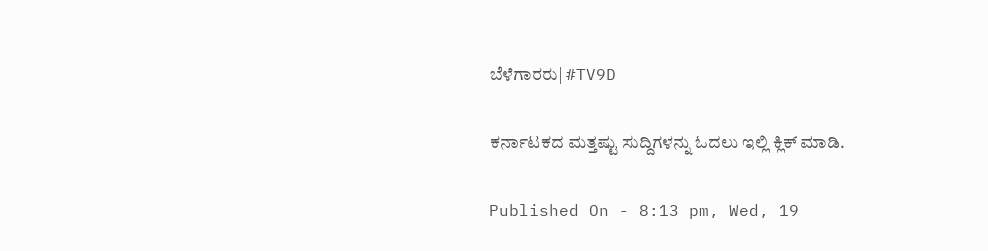ಬೆಳೆಗಾರರು| #TV9D

ಕರ್ನಾಟಕದ ಮತ್ತಷ್ಟು ಸುದ್ದಿಗಳನ್ನು ಓದಲು ಇಲ್ಲಿ ಕ್ಲಿಕ್ ಮಾಡಿ.

Published On - 8:13 pm, Wed, 19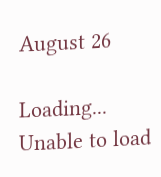August 26

Loading...
Unable to load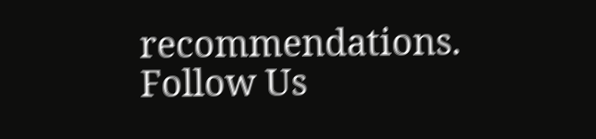recommendations.
Follow Us